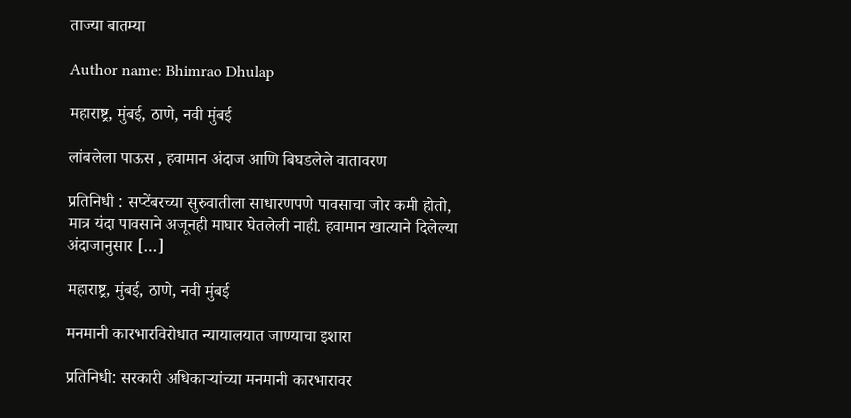ताज्या बातम्या

Author name: Bhimrao Dhulap

महाराष्ट्र, मुंबई, ठाणे, नवी मुंबई

लांबलेला पाऊस , हवामान अंदाज आणि बिघडलेले वातावरण

प्रतिनिधी : सप्टेंबरच्या सुरुवातीला साधारणपणे पावसाचा जोर कमी होतो, मात्र यंदा पावसाने अजूनही माघार घेतलेली नाही. हवामान खात्याने दिलेल्या अंदाजानुसार […]

महाराष्ट्र, मुंबई, ठाणे, नवी मुंबई

मनमानी कारभारविरोधात न्यायालयात जाण्याचा इशारा

प्रतिनिधी: सरकारी अधिकाऱ्यांच्या मनमानी कारभारावर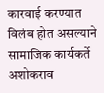कारवाई करण्यात विलंब होत असल्याने सामाजिक कार्यकर्ते अशोकराव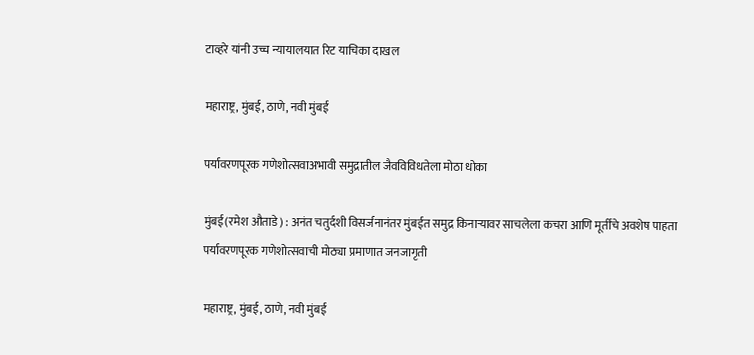टाव्हरे यांनी उच्च न्यायालयात रिट याचिका दाखल

महाराष्ट्र, मुंबई, ठाणे, नवी मुंबई

पर्यावरणपूरक गणेशोत्सवाअभावी समुद्रातील जैवविविधतेला मोठा धोका

मुंबई(रमेश औताडे) : अनंत चतुर्दशी विसर्जनानंतर मुंबईत समुद्र किनाऱ्यावर साचलेला कचरा आणि मूर्तींचे अवशेष पाहता पर्यावरणपूरक गणेशोत्सवाची मोठ्या प्रमाणात जनजागृती

महाराष्ट्र, मुंबई, ठाणे, नवी मुंबई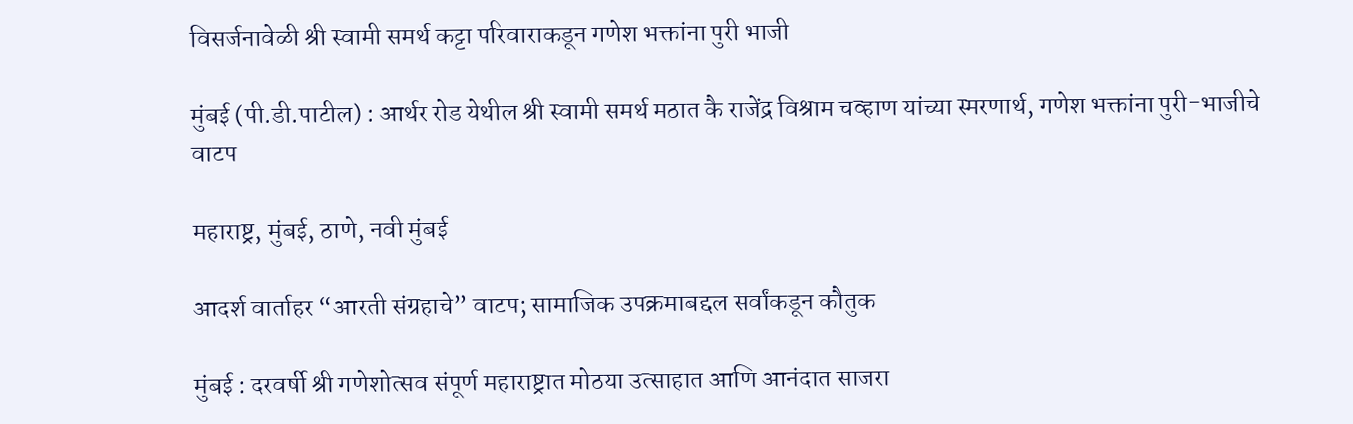विसर्जनावेळी श्री स्वामी समर्थ कट्टा परिवाराकडून गणेश भक्तांना पुरी भाजी

मुंबई (पी.डी.पाटील) : आर्थर रोड येथील श्री स्वामी समर्थ मठात कै राजेंद्र विश्राम चव्हाण यांच्या स्मरणार्थ, गणेश भक्तांना पुरी-भाजीचे वाटप

महाराष्ट्र, मुंबई, ठाणे, नवी मुंबई

आदर्श वार्ताहर “आरती संग्रहाचे” वाटप; सामाजिक उपक्रमाबद्दल सर्वांकडून कौतुक

मुंबई : दरवर्षी श्री गणेशोत्सव संपूर्ण महाराष्ट्रात मोठया उत्साहात आणि आनंदात साजरा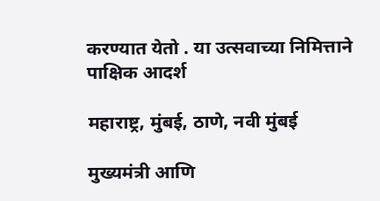करण्यात येतो . या उत्सवाच्या निमित्ताने पाक्षिक आदर्श

महाराष्ट्र, मुंबई, ठाणे, नवी मुंबई

मुख्यमंत्री आणि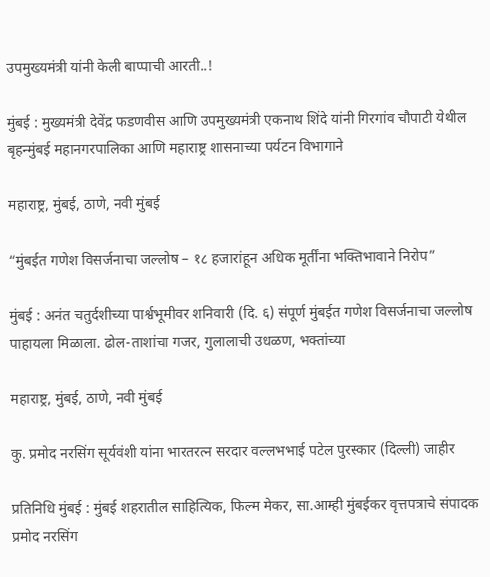उपमुख्यमंत्री यांनी केली बाप्पाची आरती..!

मुंबई : मुख्यमंत्री देवेंद्र फडणवीस आणि उपमुख्यमंत्री एकनाथ शिंदे यांनी गिरगांव चौपाटी येथील बृहन्मुंबई महानगरपालिका आणि महाराष्ट्र शासनाच्या पर्यटन विभागाने

महाराष्ट्र, मुंबई, ठाणे, नवी मुंबई

“मुंबईत गणेश विसर्जनाचा जल्लोष – १८ हजारांहून अधिक मूर्तींना भक्तिभावाने निरोप”

मुंबई : अनंत चतुर्दशीच्या पार्श्वभूमीवर शनिवारी (दि. ६) संपूर्ण मुंबईत गणेश विसर्जनाचा जल्लोष पाहायला मिळाला. ढोल-ताशांचा गजर, गुलालाची उधळण, भक्तांच्या

महाराष्ट्र, मुंबई, ठाणे, नवी मुंबई

कु. प्रमोद नरसिंग सूर्यवंशी यांना भारतरत्न सरदार वल्लभभाई पटेल पुरस्कार (दिल्ली) जाहीर

प्रतिनिधि मुंबई : मुंबई शहरातील साहित्यिक, फिल्म मेकर, सा.आम्ही मुंबईकर वृत्तपत्राचे संपादक प्रमोद नरसिंग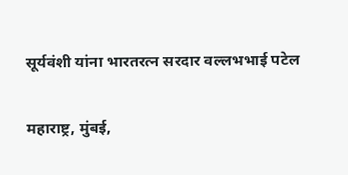सूर्यवंशी यांना भारतरत्न सरदार वल्लभभाई पटेल

महाराष्ट्र, मुंबई,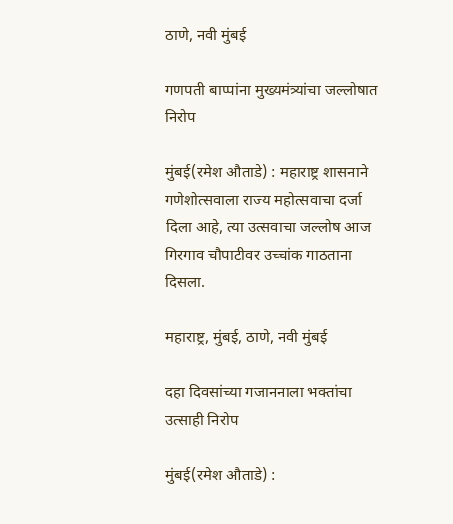ठाणे, नवी मुंबई

गणपती बाप्पांना मुख्यमंत्र्यांचा जल्लोषात निरोप

मुंबई(रमेश औताडे) : महाराष्ट्र शासनाने गणेशोत्सवाला राज्य महोत्सवाचा दर्जा दिला आहे, त्या उत्सवाचा जल्लोष आज गिरगाव चौपाटीवर उच्चांक गाठताना दिसला.

महाराष्ट्र, मुंबई, ठाणे, नवी मुंबई

दहा दिवसांच्या गजाननाला भक्तांचा उत्साही निरोप

मुंबई(रमेश औताडे) :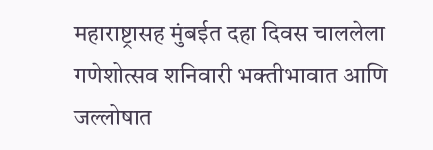महाराष्ट्रासह मुंबईत दहा दिवस चाललेला गणेशोत्सव शनिवारी भक्तीभावात आणि जल्लोषात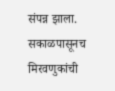संपन्न झाला. सकाळपासूनच मिरवणुकांची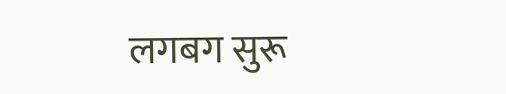लगबग सुरू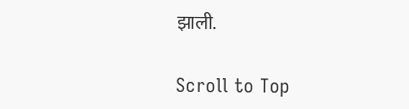झाली.

Scroll to Top